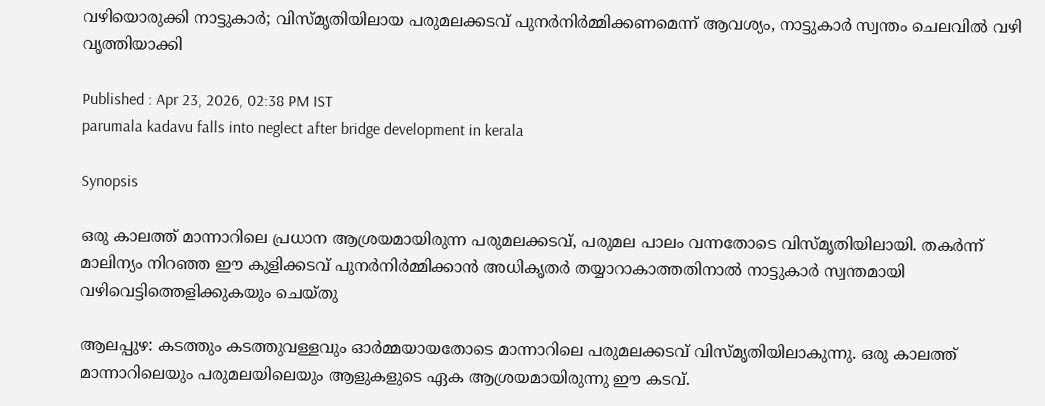വഴിയൊരുക്കി നാട്ടുകാർ; വിസ്മൃതിയിലായ പരുമലക്കടവ് പുനർനിർമ്മിക്കണമെന്ന് ആവശ്യം, നാട്ടുകാർ സ്വന്തം ചെലവിൽ വഴി വൃത്തിയാക്കി

Published : Apr 23, 2026, 02:38 PM IST
parumala kadavu falls into neglect after bridge development in kerala

Synopsis

ഒരു കാലത്ത് മാന്നാറിലെ പ്രധാന ആശ്രയമായിരുന്ന പരുമലക്കടവ്, പരുമല പാലം വന്നതോടെ വിസ്മൃതിയിലായി. തകർന്ന് മാലിന്യം നിറഞ്ഞ ഈ കുളിക്കടവ് പുനർനിർമ്മിക്കാൻ അധികൃതർ തയ്യാറാകാത്തതിനാൽ നാട്ടുകാർ സ്വന്തമായി വഴിവെട്ടിത്തെളിക്കുകയും ചെയ്തു

ആലപ്പുഴ: കടത്തും കടത്തുവള്ളവും ഓർമ്മയായതോടെ മാന്നാറിലെ പരുമലക്കടവ് വിസ്മൃതിയിലാകുന്നു. ഒരു കാലത്ത് മാന്നാറിലെയും പരുമലയിലെയും ആളുകളുടെ ഏക ആശ്രയമായിരുന്നു ഈ കടവ്.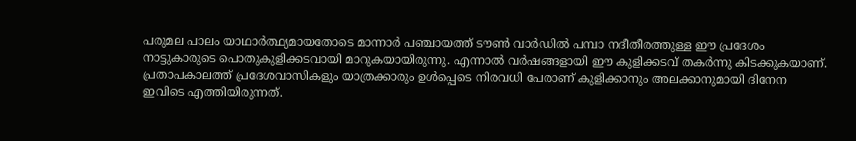പരുമല പാലം യാഥാർത്ഥ്യമായതോടെ മാന്നാർ പഞ്ചായത്ത് ടൗൺ വാർഡിൽ പമ്പാ നദീതീരത്തുള്ള ഈ പ്രദേശം നാട്ടുകാരുടെ പൊതുകുളിക്കടവായി മാറുകയായിരുന്നു. എന്നാൽ വർഷങ്ങളായി ഈ കുളിക്കടവ് തകർന്നു കിടക്കുകയാണ്. പ്രതാപകാലത്ത് പ്രദേശവാസികളും യാത്രക്കാരും ഉൾപ്പെടെ നിരവധി പേരാണ് കുളിക്കാനും അലക്കാനുമായി ദിനേന ഇവിടെ എത്തിയിരുന്നത്.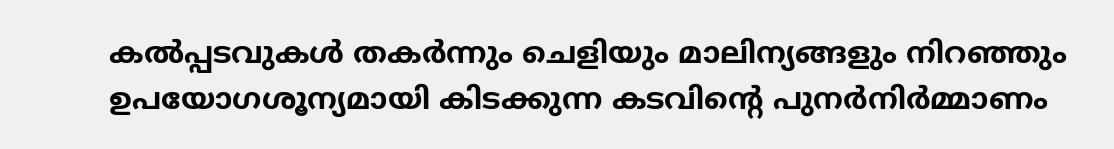കൽപ്പടവുകൾ തകർന്നും ചെളിയും മാലിന്യങ്ങളും നിറഞ്ഞും ഉപയോഗശൂന്യമായി കിടക്കുന്ന കടവിന്റെ പുനർനിർമ്മാണം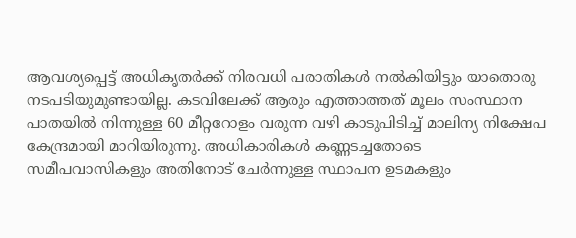ആവശ്യപ്പെട്ട് അധികൃതർക്ക് നിരവധി പരാതികൾ നൽകിയിട്ടും യാതൊരു നടപടിയുമുണ്ടായില്ല. കടവിലേക്ക് ആരും എത്താത്തത് മൂലം സംസ്ഥാന പാതയിൽ നിന്നുള്ള 60 മീറ്ററോളം വരുന്ന വഴി കാടുപിടിച്ച് മാലിന്യ നിക്ഷേപ കേന്ദ്രമായി മാറിയിരുന്നു. അധികാരികൾ കണ്ണടച്ചതോടെ സമീപവാസികളും അതിനോട് ചേർന്നുള്ള സ്ഥാപന ഉടമകളും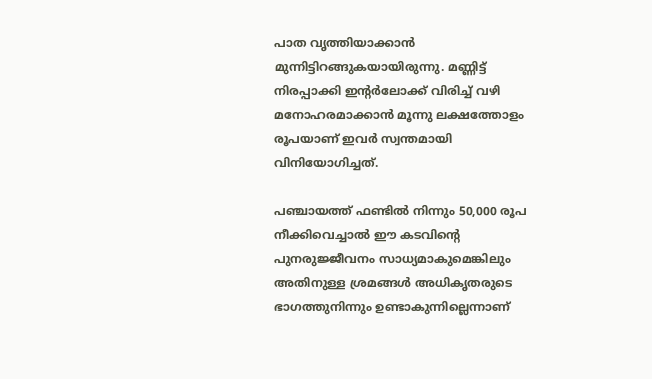പാത വൃത്തിയാക്കാൻ മുന്നിട്ടിറങ്ങുകയായിരുന്നു. മണ്ണിട്ട് നിരപ്പാക്കി ഇന്റർലോക്ക് വിരിച്ച് വഴി മനോഹരമാക്കാൻ മൂന്നു ലക്ഷത്തോളം രൂപയാണ് ഇവർ സ്വന്തമായി വിനിയോഗിച്ചത്.

പഞ്ചായത്ത് ഫണ്ടിൽ നിന്നും 50,000 രൂപ നീക്കിവെച്ചാൽ ഈ കടവിന്റെ പുനരുജ്ജീവനം സാധ്യമാകുമെങ്കിലും അതിനുള്ള ശ്രമങ്ങൾ അധികൃതരുടെ ഭാഗത്തുനിന്നും ഉണ്ടാകുന്നില്ലെന്നാണ്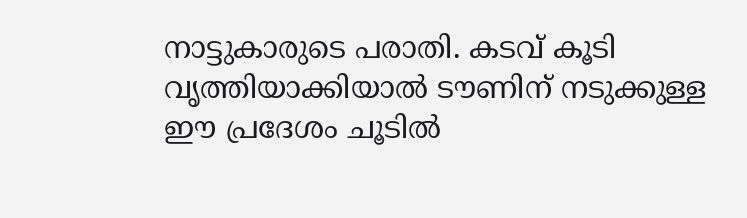നാട്ടുകാരുടെ പരാതി. കടവ് കൂടി വൃത്തിയാക്കിയാൽ ടൗണിന് നടുക്കുള്ള ഈ പ്രദേശം ചൂടിൽ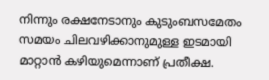നിന്നും രക്ഷനേടാനും കുടുംബസമേതം സമയം ചിലവഴിക്കാനുമുള്ള ഇടമായി മാറ്റാൻ കഴിയുമെന്നാണ് പ്രതീക്ഷ.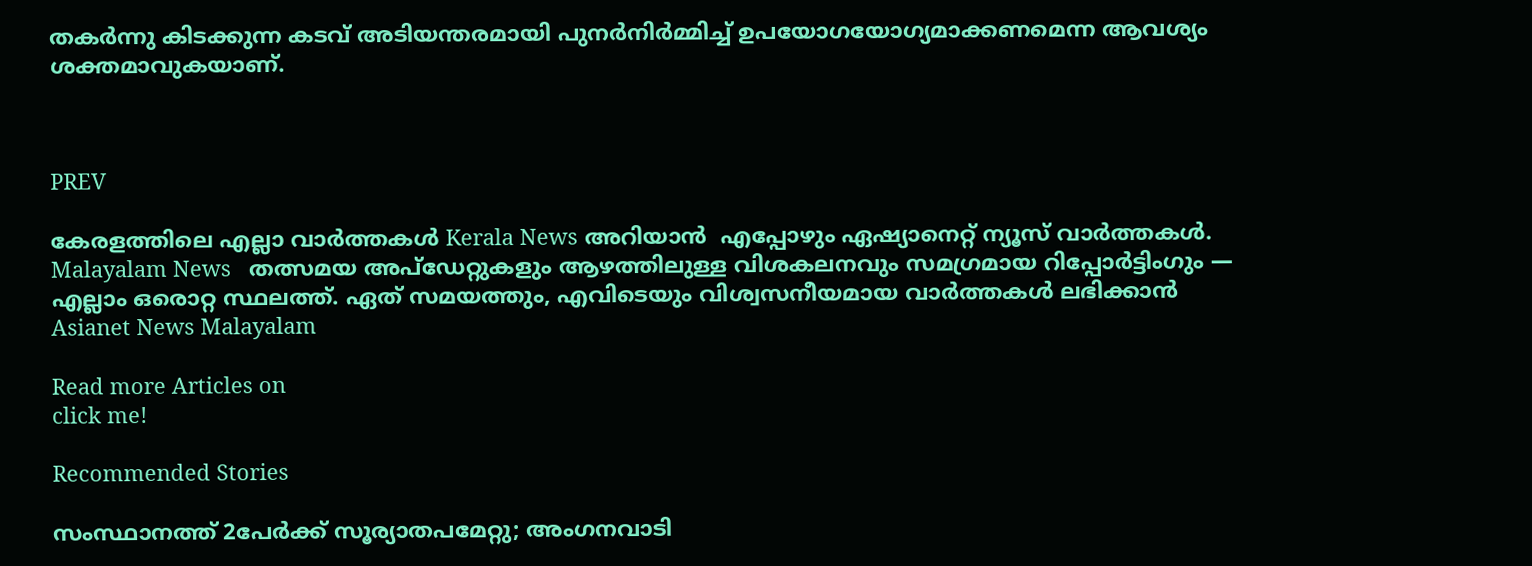തകർന്നു കിടക്കുന്ന കടവ് അടിയന്തരമായി പുനർനിർമ്മിച്ച് ഉപയോഗയോഗ്യമാക്കണമെന്ന ആവശ്യം ശക്തമാവുകയാണ്.



PREV

കേരളത്തിലെ എല്ലാ വാർത്തകൾ Kerala News അറിയാൻ  എപ്പോഴും ഏഷ്യാനെറ്റ് ന്യൂസ് വാർത്തകൾ.  Malayalam News   തത്സമയ അപ്‌ഡേറ്റുകളും ആഴത്തിലുള്ള വിശകലനവും സമഗ്രമായ റിപ്പോർട്ടിംഗും — എല്ലാം ഒരൊറ്റ സ്ഥലത്ത്. ഏത് സമയത്തും, എവിടെയും വിശ്വസനീയമായ വാർത്തകൾ ലഭിക്കാൻ Asianet News Malayalam

Read more Articles on
click me!

Recommended Stories

സംസ്ഥാനത്ത് 2പേർക്ക് സൂര്യാതപമേറ്റു; അംഗനവാടി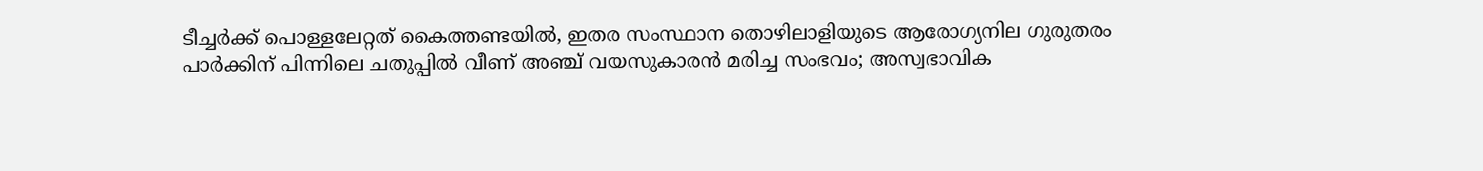ടീച്ചർക്ക് പൊള്ളലേറ്റത് കൈത്തണ്ടയിൽ, ഇതര സംസ്ഥാന തൊഴിലാളിയുടെ ആരോഗ്യനില ഗുരുതരം
പാർക്കിന് പിന്നിലെ ചതുപ്പിൽ വീണ് അഞ്ച് വയസുകാരൻ മരിച്ച സംഭവം; അസ്വഭാവിക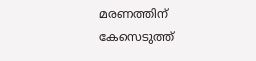മരണത്തിന് കേസെടുത്ത്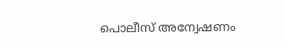പൊലീസ് അന്വേഷണം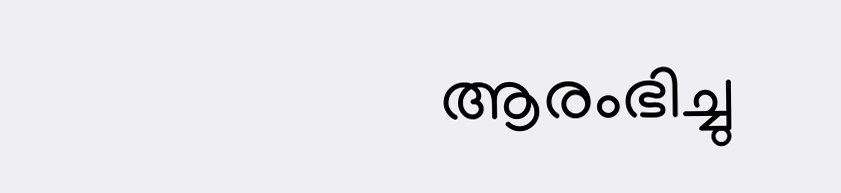ആരംഭിച്ചു